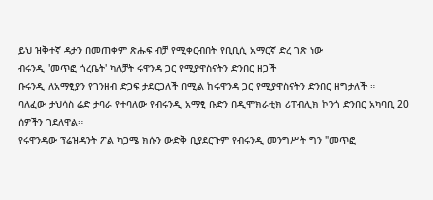ይህ ዝቅተኛ ዳታን በመጠቀም ጽሑፍ ብቻ የሚቀርብበት የቢቢሲ አማርኛ ድረ ገጽ ነው
ብሩንዲ 'መጥፎ ጎረቤት' ካለቻት ሩዋንዳ ጋር የሚያዋስናትን ድንበር ዘጋች
ቡሩንዲ ለአማፂያን የገንዘብ ድጋፍ ታደርጋለች በሚል ከሩዋንዳ ጋር የሚያዋስናትን ድንበር ዘግታለች ።
ባለፈው ታህሳስ ሬድ ታባራ የተባለው የብሩንዲ አማፂ ቡድን በዲሞክራቲክ ሪፐብሊክ ኮንጎ ድንበር አካባቢ 20 ሰዎችን ገደለዋል።
የሩዋንዳው ፕሬዝዳንት ፖል ካጋሜ ክሱን ውድቅ ቢያደርጉም የብሩንዲ መንግሥት ግን "መጥፎ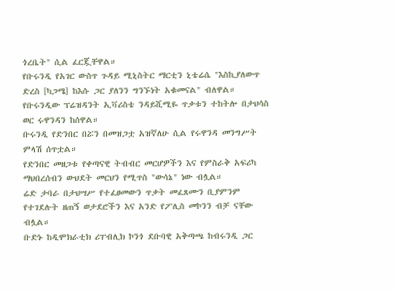ጎረቤት" ሲል ፈርጇቸዋል።
የቡሩንዲ የአገር ውስጥ ጉዳይ ሚኒስትር ማርቲን ኒቴሬሴ "እስኪያለውጥ ድረስ [ካጋሜ] ከእሱ ጋር ያለንን ግንኙነት አቁመናል" ብለዋል።
የቡሩንዲው ፕሬዝዳንት ኢቫሪስቴ ንዳይሺሚዬ ጥቃቱን ተከትሎ በታህሳስ ወር ሩዋንዳን ከሰዋል።
ቡሩንዲ የድንበር በሯን በመዝጋቷ አዝኛለሁ ሲል የሩዋንዳ መንግሥት ምላሽ ሰጥቷል።
የድንበር መዘጋቱ የቀጣናዊ ትብብር መርሆዎችን እና የምስራቅ አፍሪካ ማህበረሰብን ውህደት መርህን የሚጥስ "ውሳኔ" ነው ብሏል።
ሬድ ታባራ በታህሣሥ የተፈፀመውን ጥቃት መፈጸሙን ቢያምንም የተገደሉት ዘጠኝ ወታደሮችን እና አንድ የፖሊስ መኮንን ብቻ ናቸው ብሏል።
ቡድኑ ከዲሞክራቲክ ሪፐብሊክ ኮንጎ ደቡባዊ አቅጣጫ ከብሩንዲ ጋር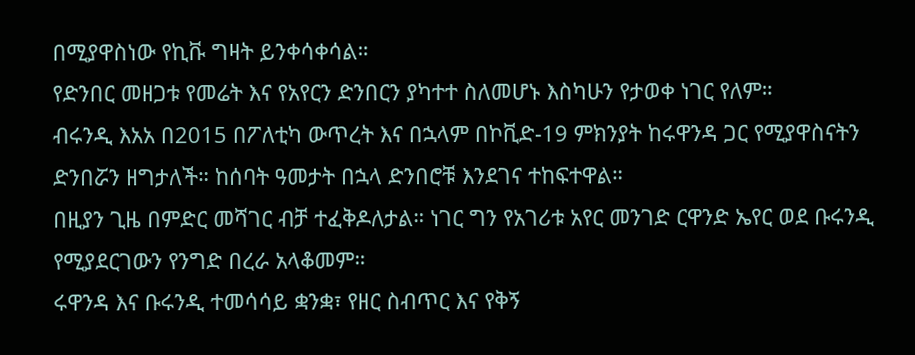በሚያዋስነው የኪቩ ግዛት ይንቀሳቀሳል።
የድንበር መዘጋቱ የመሬት እና የአየርን ድንበርን ያካተተ ስለመሆኑ እስካሁን የታወቀ ነገር የለም።
ብሩንዲ እአአ በ2015 በፖለቲካ ውጥረት እና በኋላም በኮቪድ-19 ምክንያት ከሩዋንዳ ጋር የሚያዋስናትን ድንበሯን ዘግታለች። ከሰባት ዓመታት በኋላ ድንበሮቹ እንደገና ተከፍተዋል።
በዚያን ጊዜ በምድር መሻገር ብቻ ተፈቅዶለታል። ነገር ግን የአገሪቱ አየር መንገድ ርዋንድ ኤየር ወደ ቡሩንዲ የሚያደርገውን የንግድ በረራ አላቆመም።
ሩዋንዳ እና ቡሩንዲ ተመሳሳይ ቋንቋ፣ የዘር ስብጥር እና የቅኝ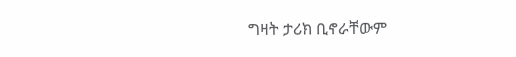ግዛት ታሪክ ቢኖራቸውም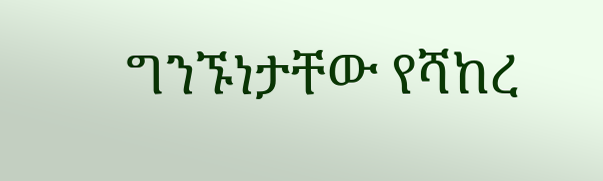ግንኙነታቸው የሻከረ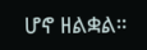ሆኖ ዘልቋል።